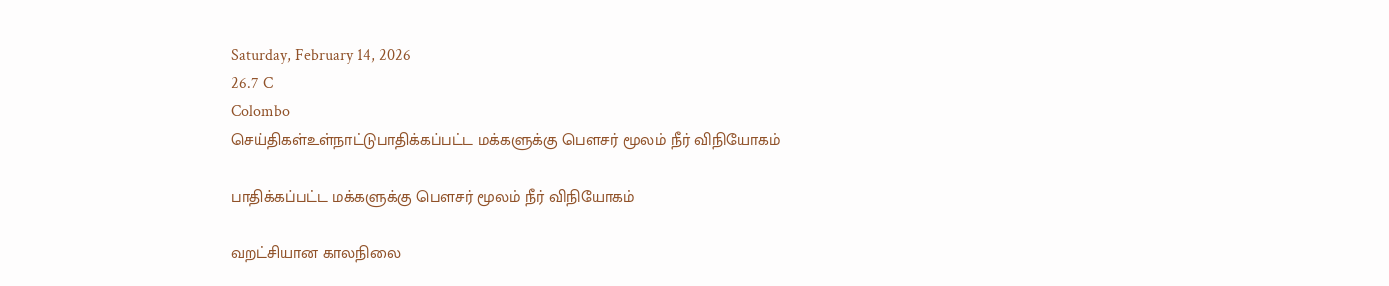Saturday, February 14, 2026
26.7 C
Colombo
செய்திகள்உள்நாட்டுபாதிக்கப்பட்ட மக்களுக்கு பௌசர் மூலம் நீர் விநியோகம்

பாதிக்கப்பட்ட மக்களுக்கு பௌசர் மூலம் நீர் விநியோகம்

வறட்சியான காலநிலை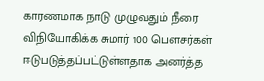காரணமாக நாடு முழுவதும் நீரை விநியோகிக்க சுமார் 100 பௌசர்கள் ஈடுபடுத்தப்பட்டுள்ளதாக அனர்த்த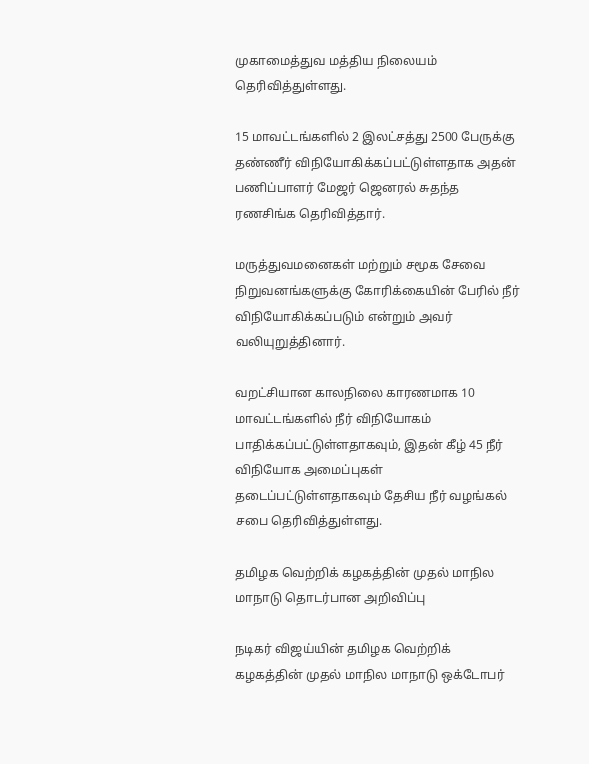முகாமைத்துவ மத்திய நிலையம் தெரிவித்துள்ளது.

15 மாவட்டங்களில் 2 இலட்சத்து 2500 பேருக்கு தண்ணீர் விநியோகிக்கப்பட்டுள்ளதாக அதன் பணிப்பாளர் மேஜர் ஜெனரல் சுதந்த ரணசிங்க தெரிவித்தார்.

மருத்துவமனைகள் மற்றும் சமூக சேவை நிறுவனங்களுக்கு கோரிக்கையின் பேரில் நீர் விநியோகிக்கப்படும் என்றும் அவர் வலியுறுத்தினார்.

வறட்சியான காலநிலை காரணமாக 10 மாவட்டங்களில் நீர் விநியோகம் பாதிக்கப்பட்டுள்ளதாகவும், இதன் கீழ் 45 நீர் விநியோக அமைப்புகள் தடைப்பட்டுள்ளதாகவும் தேசிய நீர் வழங்கல் சபை தெரிவித்துள்ளது.

தமிழக வெற்றிக் கழகத்தின் முதல் மாநில மாநாடு தொடர்பான அறிவிப்பு

நடிகர் விஜய்யின் தமிழக வெற்றிக் கழகத்தின் முதல் மாநில மாநாடு ஒக்டோபர்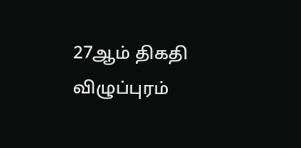27ஆம் திகதி விழுப்புரம்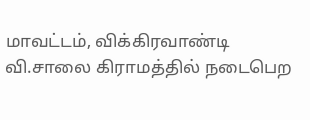மாவட்டம், விக்கிரவாண்டி வி.சாலை கிராமத்தில் நடைபெற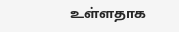உள்ளதாக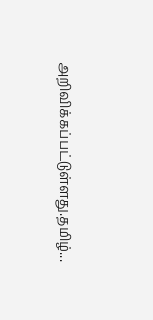அறிவிக்கப்பட்டுள்ளது.தமிழ்...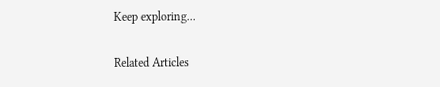Keep exploring...

Related Articles